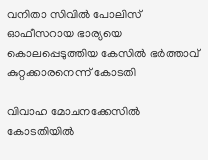വനിതാ സിവില്‍ പോലിസ് ഓഫീസറായ ഭാര്യയെ കൊലപ്പെടുത്തിയ കേസില്‍ ഭര്‍ത്താവ് കുറ്റക്കാരനെന്ന് കോടതി

വിവാഹ മോചനക്കേസില്‍ കോടതിയില്‍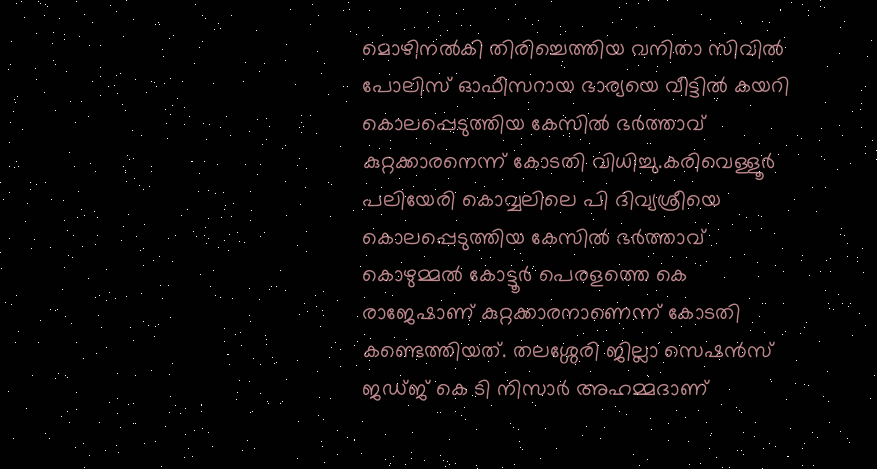മൊഴിനല്‍കി തിരിച്ചെത്തിയ വനിതാ സിവില്‍ പോലിസ് ഓഫീസറായ ഭാര്യയെ വീട്ടില്‍ കയറി കൊലപ്പെടുത്തിയ കേസില്‍ ഭര്‍ത്താവ് കുറ്റക്കാരനെന്ന് കോടതി വിധിച്ചു.കരിവെള്ളൂര്‍ പലിയേരി കൊവ്വലിലെ പി ദിവ്യശ്രീയെ കൊലപ്പെടുത്തിയ കേസില്‍ ഭര്‍ത്താവ് കൊഴുമ്മല്‍ കോട്ടൂര്‍ പെരളത്തെ കെ രാജേഷാണ് കുറ്റക്കാരനാണെന്ന് കോടതി കണ്ടെത്തിയത്. തലശ്ശേരി ജില്ലാ സെഷന്‍സ് ജഡ്ജ് കെ ടി നിസാര്‍ അഹമ്മദാണ്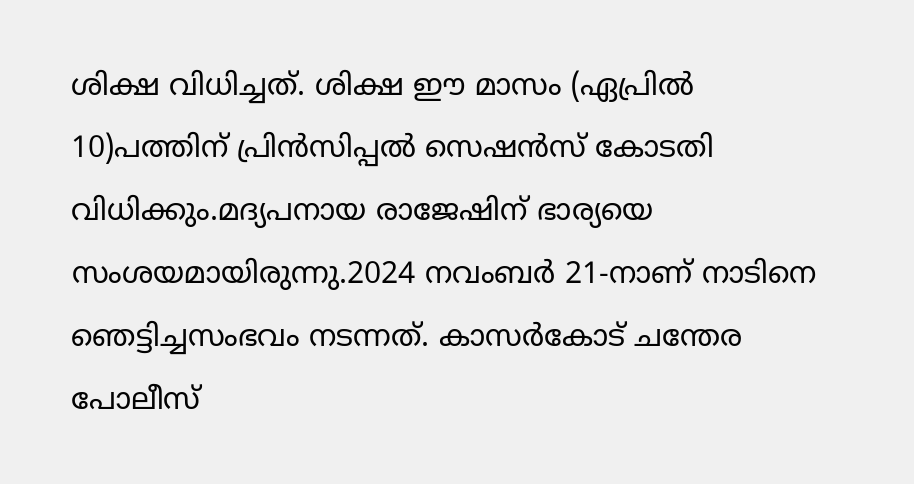ശിക്ഷ വിധിച്ചത്. ശിക്ഷ ഈ മാസം (ഏപ്രില്‍ 10)പത്തിന് പ്രിന്‍സിപ്പല്‍ സെഷന്‍സ് കോടതി വിധിക്കും.മദ്യപനായ രാജേഷിന് ഭാര്യയെ സംശയമായിരുന്നു.2024 നവംബര്‍ 21-നാണ് നാടിനെ ഞെട്ടിച്ചസംഭവം നടന്നത്. കാസര്‍കോട് ചന്തേര പോലീസ്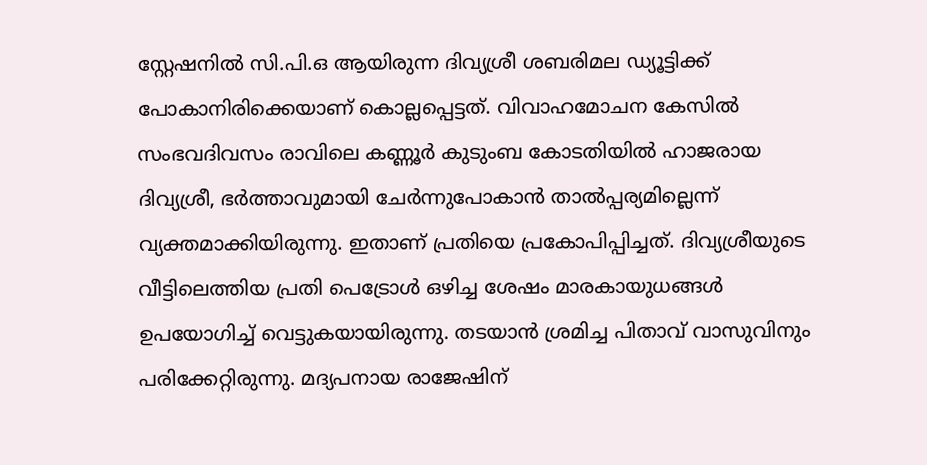സ്റ്റേഷനില്‍ സി.പി.ഒ ആയിരുന്ന ദിവ്യശ്രീ ശബരിമല ഡ്യൂട്ടിക്ക് പോകാനിരിക്കെയാണ് കൊല്ലപ്പെട്ടത്. വിവാഹമോചന കേസില്‍ സംഭവദിവസം രാവിലെ കണ്ണൂര്‍ കുടുംബ കോടതിയില്‍ ഹാജരായ ദിവ്യശ്രീ, ഭര്‍ത്താവുമായി ചേര്‍ന്നുപോകാന്‍ താല്‍പ്പര്യമില്ലെന്ന് വ്യക്തമാക്കിയിരുന്നു. ഇതാണ് പ്രതിയെ പ്രകോപിപ്പിച്ചത്. ദിവ്യശ്രീയുടെ വീട്ടിലെത്തിയ പ്രതി പെട്രോള്‍ ഒഴിച്ച ശേഷം മാരകായുധങ്ങള്‍ ഉപയോഗിച്ച്‌ വെട്ടുകയായിരുന്നു. തടയാന്‍ ശ്രമിച്ച പിതാവ് വാസുവിനും പരിക്കേറ്റിരുന്നു. മദ്യപനായ രാജേഷിന്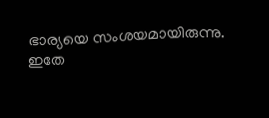ഭാര്യയെ സംശയമായിരുന്നു. ഇതേ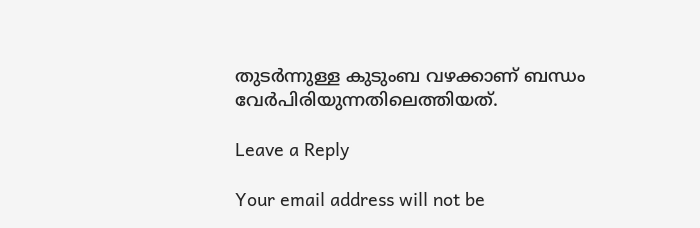തുടര്‍ന്നുള്ള കുടുംബ വഴക്കാണ് ബന്ധം വേര്‍പിരിയുന്നതിലെത്തിയത്.

Leave a Reply

Your email address will not be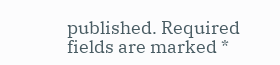published. Required fields are marked *